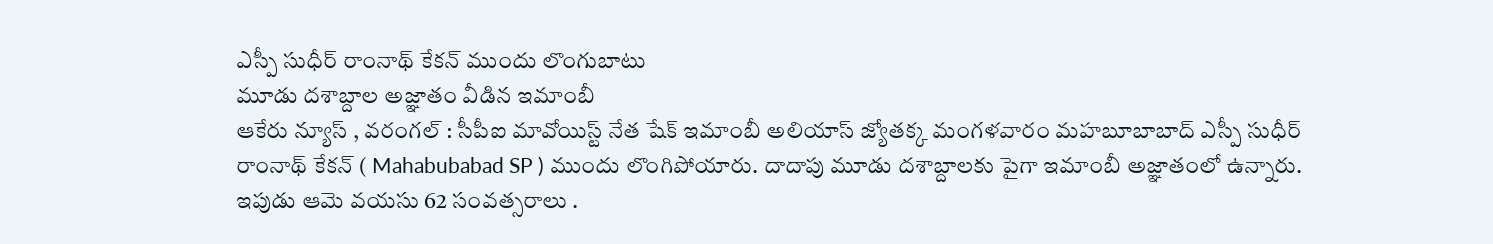ఎస్పీ సుధీర్ రాంనాథ్ కేకన్ ముందు లొంగుబాటు
మూడు దశాబ్దాల అజ్ఞాతం వీడిన ఇమాంబీ
ఆకేరు న్యూస్ , వరంగల్ : సీపీఐ మావోయిస్ట్ నేత షేక్ ఇమాంబీ అలియాస్ జ్యోతక్క మంగళవారం మహబూబాబాద్ ఎస్పీ సుధీర్ రాంనాథ్ కేకన్ ( Mahabubabad SP ) ముందు లొంగిపోయారు. దాదాపు మూడు దశాబ్దాలకు పైగా ఇమాంబీ అజ్ఞాతంలో ఉన్నారు. ఇపుడు ఆమె వయసు 62 సంవత్సరాలు .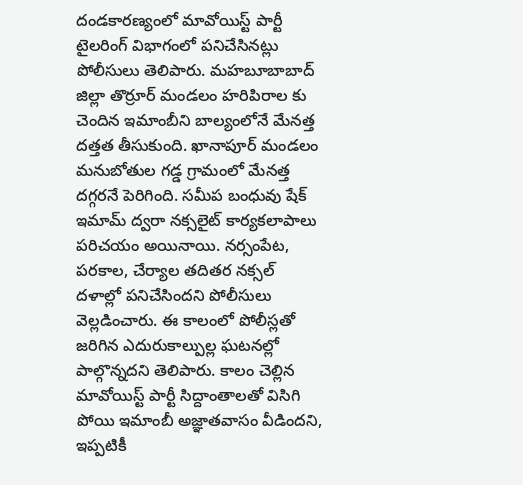దండకారణ్యంలో మావోయిస్ట్ పార్టీ టైలరింగ్ విభాగంలో పనిచేసినట్లు పోలీసులు తెలిపారు. మహబూబాబాద్ జిల్లా తొర్రూర్ మండలం హరిపిరాల కు చెందిన ఇమాంబీని బాల్యంలోనే మేనత్త దత్తత తీసుకుంది. ఖానాపూర్ మండలం మనుబోతుల గడ్డ గ్రామంలో మేనత్త దగ్గరనే పెరిగింది. సమీప బంధువు షేక్ ఇమామ్ ద్వరా నక్సలైట్ కార్యకలాపాలు పరిచయం అయినాయి. నర్సంపేట, పరకాల, చేర్యాల తదితర నక్సల్ దళాల్లో పనిచేసిందని పోలీసులు వెల్లడించారు. ఈ కాలంలో పోలీస్లతో జరిగిన ఎదురుకాల్పుల్ల ఘటనల్లో పాల్గొన్నదని తెలిపారు. కాలం చెల్లిన మావోయిస్ట్ పార్టీ సిద్దాంతాలతో విసిగి పోయి ఇమాంబీ అజ్ఞాతవాసం వీడిందని, ఇప్పటికీ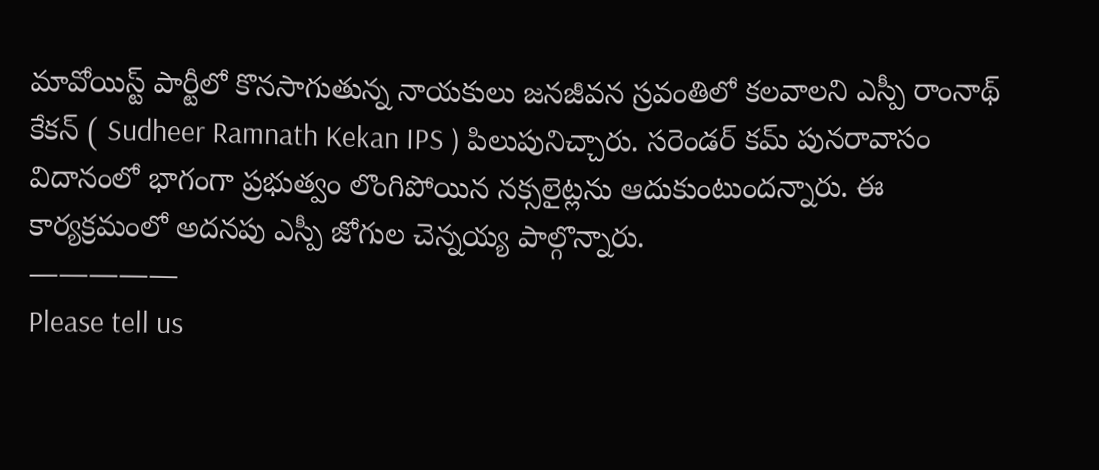మావోయిస్ట్ పార్టీలో కొనసాగుతున్న నాయకులు జనజీవన స్రవంతిలో కలవాలని ఎస్పీ రాంనాథ్ కేకన్ ( Sudheer Ramnath Kekan IPS ) పిలుపునిచ్చారు. సరెండర్ కమ్ పునరావాసం విదానంలో భాగంగా ప్రభుత్వం లొంగిపోయిన నక్సలైట్లను ఆదుకుంటుందన్నారు. ఈ కార్యక్రమంలో అదనపు ఎస్పీ జోగుల చెన్నయ్య పాల్గొన్నారు.
—————
Please tell us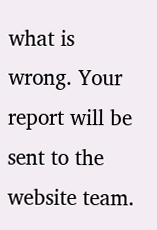what is wrong. Your report will be sent to the website team.